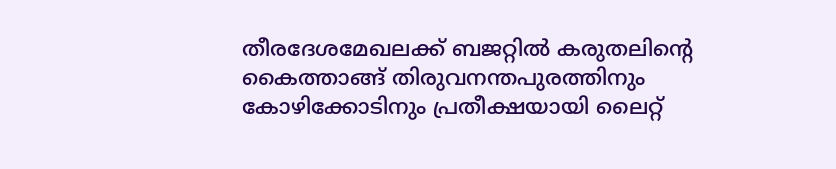തീരദേശമേഖലക്ക് ബജറ്റിൽ കരുതലിന്റെ കൈത്താങ്ങ് തിരുവനന്തപുരത്തിനും കോഴിക്കോടിനും പ്രതീക്ഷയായി ലൈറ്റ്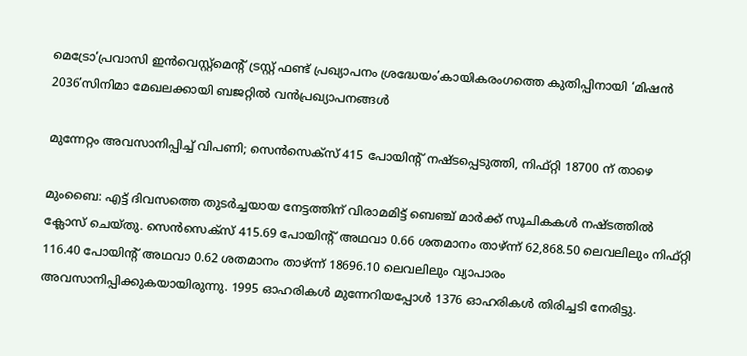മെട്രോ‘പ്രവാസി ഇൻവെസ്റ്റ്‌മെന്റ് ട്രസ്റ്റ് ഫണ്ട് പ്രഖ്യാപനം ശ്രദ്ധേയം’കായികരംഗത്തെ കുതിപ്പിനായി ‘മിഷൻ 2036’സിനിമാ മേഖലക്കായി ബജറ്റിൽ വൻപ്രഖ്യാപനങ്ങൾ

മുന്നേറ്റം അവസാനിപ്പിച്ച്‌ വിപണി; സെന്‍സെക്‌സ് 415 പോയിന്റ് നഷ്ടപ്പെടുത്തി, നിഫ്റ്റി 18700 ന് താഴെ

മുംബൈ: എട്ട് ദിവസത്തെ തുടര്‍ച്ചയായ നേട്ടത്തിന് വിരാമമിട്ട് ബെഞ്ച് മാര്‍ക്ക് സൂചികകള്‍ നഷ്ടത്തില്‍ ക്ലോസ് ചെയ്തു. സെന്‍സെക്‌സ് 415.69 പോയിന്റ് അഥവാ 0.66 ശതമാനം താഴ്ന്ന് 62,868.50 ലെവലിലും നിഫ്റ്റി 116.40 പോയിന്റ് അഥവാ 0.62 ശതമാനം താഴ്ന്ന് 18696.10 ലെവലിലും വ്യാപാരം അവസാനിപ്പിക്കുകയായിരുന്നു. 1995 ഓഹരികള്‍ മുന്നേറിയപ്പോള്‍ 1376 ഓഹരികള്‍ തിരിച്ചടി നേരിട്ടു.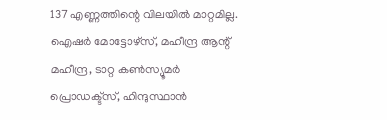137 എണ്ണത്തിന്റെ വിലയില്‍ മാറ്റമില്ല. ഐഷര്‍ മോട്ടോഴ്‌സ്, മഹീന്ദ്ര ആന്റ് മഹീന്ദ്ര, ടാറ്റ കണ്‍സ്യൂമര്‍ പ്രൊഡക്ട്‌സ്, ഹിന്ദുസ്ഥാന്‍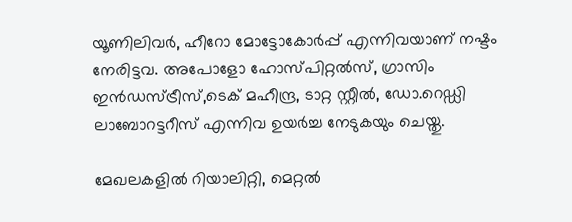യൂണിലിവര്‍, ഹീറോ മോട്ടോകോര്‍പ്പ് എന്നിവയാണ് നഷ്ടം നേരിട്ടവ. അപോളോ ഹോസ്പിറ്റല്‍സ്, ഗ്രാസിം ഇന്‍ഡസ്ട്രീസ്,ടെക് മഹീന്ദ്ര, ടാറ്റ സ്റ്റീല്‍, ഡോ.റെഡ്ഡി ലാബോറട്ടറീസ് എന്നിവ ഉയര്‍ച്ച നേടുകയും ചെയ്തു.

മേഖലകളില്‍ റിയാലിറ്റി, മെറ്റല്‍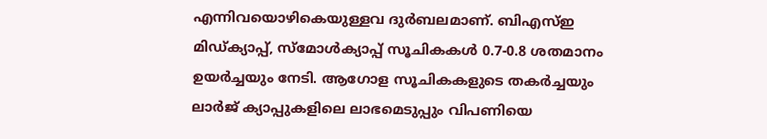എന്നിവയൊഴികെയുള്ളവ ദുര്‍ബലമാണ്. ബിഎസ്ഇ മിഡ്ക്യാപ്പ്, സ്‌മോള്‍ക്യാപ്പ് സൂചികകള്‍ 0.7-0.8 ശതമാനം ഉയര്‍ച്ചയും നേടി. ആഗോള സൂചികകളുടെ തകര്‍ച്ചയും ലാര്‍ജ് ക്യാപ്പുകളിലെ ലാഭമെടുപ്പും വിപണിയെ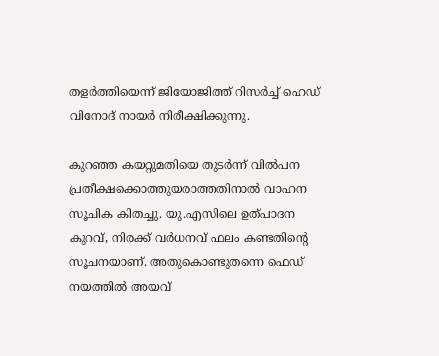തളര്‍ത്തിയെന്ന് ജിയോജിത്ത് റിസര്‍ച്ച് ഹെഡ് വിനോദ് നായര്‍ നിരീക്ഷിക്കുന്നു.

കുറഞ്ഞ കയറ്റുമതിയെ തുടര്‍ന്ന് വില്‍പന പ്രതീക്ഷക്കൊത്തുയരാത്തതിനാല്‍ വാഹന സൂചിക കിതച്ചു. യു.എസിലെ ഉത്പാദന കുറവ്, നിരക്ക് വര്‍ധനവ് ഫലം കണ്ടതിന്റെ സൂചനയാണ്. അതുകൊണ്ടുതന്നെ ഫെഡ് നയത്തില്‍ അയവ്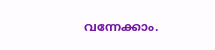വന്നേക്കാം.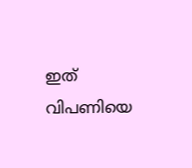ഇത് വിപണിയെ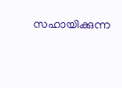സഹായിക്കുന്ന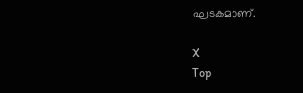ഘടകമാണ്.

X
Top